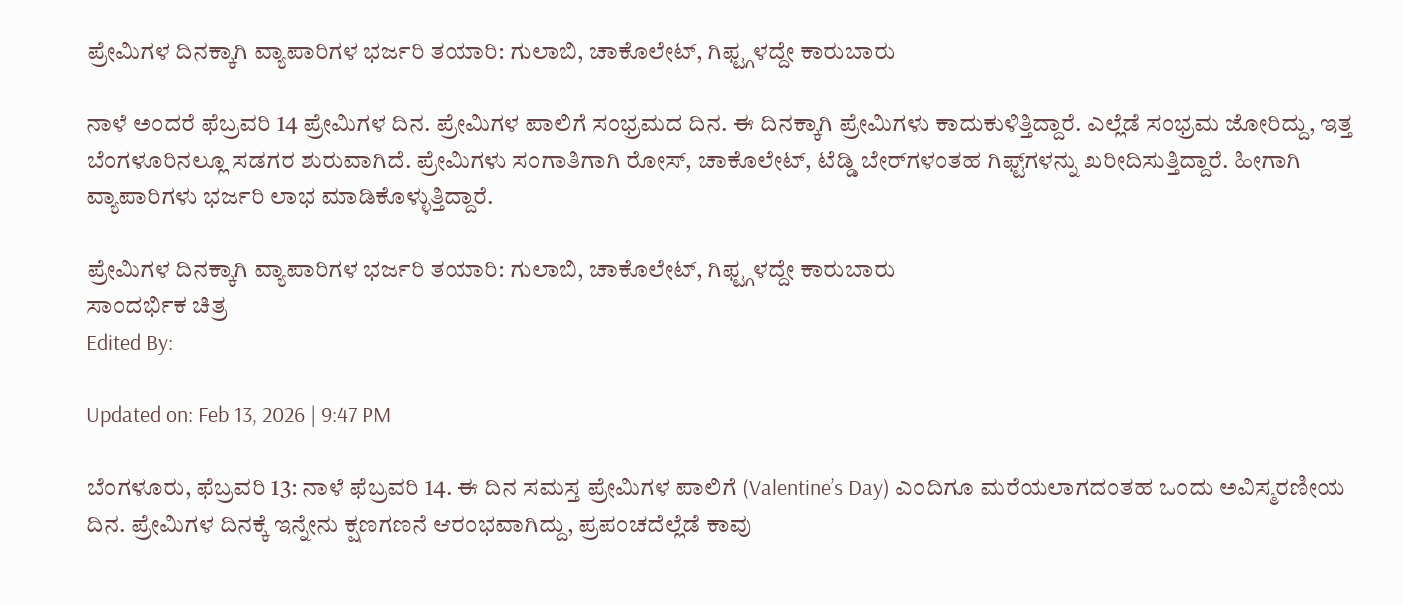ಪ್ರೇಮಿಗಳ ದಿನಕ್ಕಾಗಿ ವ್ಯಾಪಾರಿಗಳ ಭರ್ಜರಿ ತಯಾರಿ: ಗುಲಾಬಿ, ಚಾಕೊಲೇಟ್, ಗಿಫ್ಟ್ಗಳದ್ದೇ ಕಾರುಬಾರು

ನಾಳೆ ಅಂದರೆ ಫೆಬ್ರವರಿ 14 ಪ್ರೇಮಿಗಳ ದಿನ. ಪ್ರೇಮಿಗಳ ಪಾಲಿಗೆ ಸಂಭ್ರಮದ ದಿನ. ಈ ದಿನಕ್ಕಾಗಿ ಪ್ರೇಮಿಗಳು ಕಾದುಕುಳಿತ್ತಿದ್ದಾರೆ. ಎಲ್ಲೆಡೆ ಸಂಭ್ರಮ ಜೋರಿದ್ದು, ಇತ್ತ ಬೆಂಗಳೂರಿನಲ್ಲೂ ಸಡಗರ ಶುರುವಾಗಿದೆ. ಪ್ರೇಮಿಗಳು ಸಂಗಾತಿಗಾಗಿ ರೋಸ್, ಚಾಕೊಲೇಟ್, ಟೆಡ್ಡಿ ಬೇರ್‌ಗಳಂತಹ ಗಿಫ್ಟ್‌ಗಳನ್ನು ಖರೀದಿಸುತ್ತಿದ್ದಾರೆ. ಹೀಗಾಗಿ ವ್ಯಾಪಾರಿಗಳು ಭರ್ಜರಿ ಲಾಭ ಮಾಡಿಕೊಳ್ಳುತ್ತಿದ್ದಾರೆ.

ಪ್ರೇಮಿಗಳ ದಿನಕ್ಕಾಗಿ ವ್ಯಾಪಾರಿಗಳ ಭರ್ಜರಿ ತಯಾರಿ: ಗುಲಾಬಿ, ಚಾಕೊಲೇಟ್, ಗಿಫ್ಟ್ಗಳದ್ದೇ ಕಾರುಬಾರು
ಸಾಂದರ್ಭಿಕ ಚಿತ್ರ
Edited By:

Updated on: Feb 13, 2026 | 9:47 PM

ಬೆಂಗಳೂರು, ಫೆಬ್ರವರಿ 13: ನಾಳೆ ಫೆಬ್ರವರಿ 14. ಈ ದಿನ ಸಮಸ್ತ ಪ್ರೇಮಿಗಳ ಪಾಲಿಗೆ (Valentine’s Day) ಎಂದಿಗೂ ಮರೆಯಲಾಗದಂತಹ ಒಂದು ಅವಿಸ್ಮರಣೀಯ ದಿನ. ಪ್ರೇಮಿಗಳ ದಿನಕ್ಕೆ ಇನ್ನೇನು ಕ್ಷಣಗಣನೆ ಆರಂಭವಾಗಿದ್ದು, ಪ್ರಪಂಚದೆಲ್ಲೆಡೆ ಕಾವು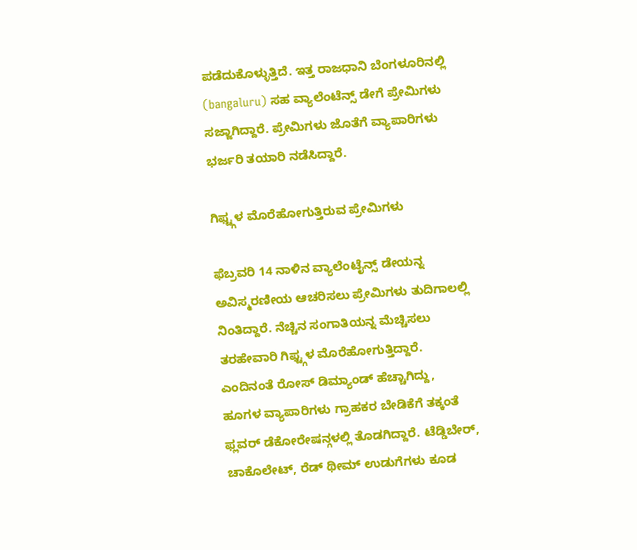ಪಡೆದುಕೊಳ್ಳುತ್ತಿದೆ. ಇತ್ತ ರಾಜಧಾನಿ ಬೆಂಗಳೂರಿನಲ್ಲಿ (bangaluru) ಸಹ ವ್ಯಾಲೆಂಟೆನ್ಸ್ ಡೇಗೆ ಪ್ರೇಮಿಗಳು ಸಜ್ಜಾಗಿದ್ದಾರೆ. ಪ್ರೇಮಿಗಳು ಜೊತೆಗೆ ವ್ಯಾಪಾರಿಗಳು ಭರ್ಜರಿ ತಯಾರಿ ನಡೆಸಿದ್ದಾರೆ.

ಗಿಫ್ಟ್ಗಳ ಮೊರೆಹೋಗುತ್ತಿರುವ ಪ್ರೇಮಿಗಳು

ಫೆಬ್ರವರಿ 14 ನಾಳಿನ ವ್ಯಾಲೆಂಟೈನ್ಸ್ ಡೇಯನ್ನ ಅವಿಸ್ಮರಣೀಯ ಆಚರಿಸಲು ಪ್ರೇಮಿಗಳು ತುದಿಗಾಲಲ್ಲಿ ನಿಂತಿದ್ದಾರೆ. ನೆಚ್ಚಿನ ಸಂಗಾತಿಯನ್ನ ಮೆಚ್ಚಿಸಲು ತರಹೇವಾರಿ ಗಿಫ್ಟ್ಗಳ ಮೊರೆಹೋಗುತ್ತಿದ್ದಾರೆ. ಎಂದಿನಂತೆ ರೋಸ್ ಡಿಮ್ಯಾಂಡ್ ಹೆಚ್ಚಾಗಿದ್ದು, ಹೂಗಳ ವ್ಯಾಪಾರಿಗಳು ಗ್ರಾಹಕರ ಬೇಡಿಕೆಗೆ ತಕ್ಕಂತೆ ಫ್ಲವರ್ ಡೆಕೋರೇಷನ್ಗಳಲ್ಲಿ ತೊಡಗಿದ್ದಾರೆ. ಟೆಡ್ಡಿಬೇರ್‌, ಚಾಕೊಲೇಟ್, ರೆಡ್ ಥೀಮ್ ಉಡುಗೆಗಳು ಕೂಡ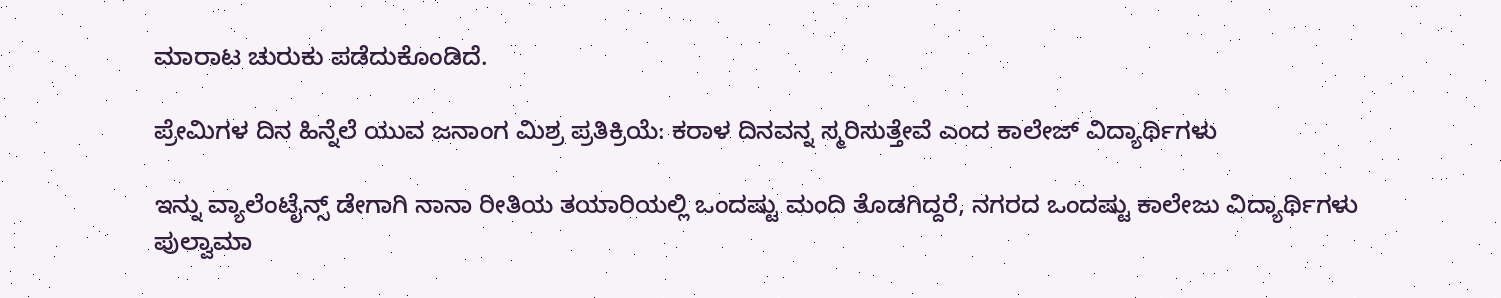ಮಾರಾಟ ಚುರುಕು ಪಡೆದುಕೊಂಡಿದೆ.

ಪ್ರೇಮಿಗಳ ದಿನ ಹಿನ್ನೆಲೆ ಯುವ ಜನಾಂಗ ಮಿಶ್ರ ಪ್ರತಿಕ್ರಿಯೆ: ಕರಾಳ ದಿನವನ್ನ ಸ್ಮರಿಸುತ್ತೇವೆ ಎಂದ ಕಾಲೇಜ್ ವಿದ್ಯಾರ್ಥಿಗಳು

ಇನ್ನು ವ್ಯಾಲೆಂಟೈನ್ಸ್ ಡೇಗಾಗಿ ನಾನಾ ರೀತಿಯ ತಯಾರಿಯಲ್ಲಿ ಒಂದಷ್ಟು ಮಂದಿ ತೊಡಗಿದ್ದರೆ, ನಗರದ ಒಂದಷ್ಟು ಕಾಲೇಜು ವಿದ್ಯಾರ್ಥಿಗಳು ಪುಲ್ವಾಮಾ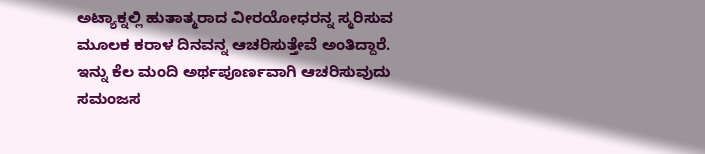ಅಟ್ಯಾಕ್ನಲ್ಲಿ ಹುತಾತ್ಮರಾದ ವೀರಯೋಧರನ್ನ ಸ್ಮರಿಸುವ ಮೂಲಕ ಕರಾಳ ದಿನವನ್ನ ಆಚರಿಸುತ್ತೇವೆ ಅಂತಿದ್ದಾರೆ. ಇನ್ನು ಕೆಲ ಮಂದಿ ಅರ್ಥಪೂರ್ಣವಾಗಿ ಆಚರಿಸುವುದು ಸಮಂಜಸ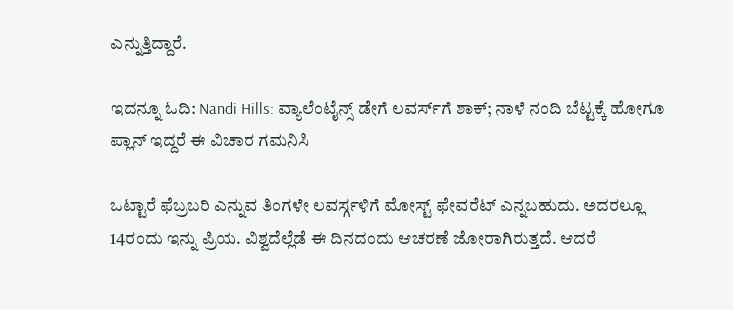ಎನ್ನುತ್ತಿದ್ದಾರೆ.

ಇದನ್ನೂ ಓದಿ: Nandi Hills: ವ್ಯಾಲೆಂಟೈನ್ಸ್ ಡೇಗೆ ಲವರ್ಸ್‌ಗೆ ಶಾಕ್; ನಾಳೆ ನಂದಿ ಬೆಟ್ಟಕ್ಕೆ ಹೋಗೂ ಪ್ಲಾನ್ ಇದ್ದರೆ ಈ ವಿಚಾರ ಗಮನಿಸಿ

ಒಟ್ಟಾರೆ ಫೆಬ್ರಬರಿ ಎನ್ನುವ ತಿಂಗಳೇ ಲವರ್ಸ್ಗಳಿಗೆ ಮೋಸ್ಟ್ ಫೇವರೆಟ್ ಎನ್ನಬಹುದು. ಅದರಲ್ಲೂ 14ರಂದು ಇನ್ನು ಪ್ರಿಯ. ವಿಶ್ವದೆಲ್ಲೆಡೆ ಈ ದಿನದಂದು ಆಚರಣೆ ಜೋರಾಗಿರುತ್ತದೆ. ಆದರೆ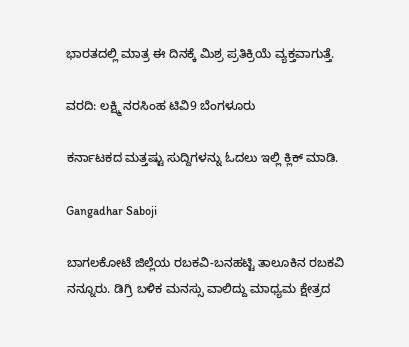ಭಾರತದಲ್ಲಿ ಮಾತ್ರ ಈ ದಿನಕ್ಕೆ ಮಿಶ್ರ ಪ್ರತಿಕ್ರಿಯೆ ವ್ಯಕ್ತವಾಗುತ್ತೆ.

ವರದಿ: ಲಕ್ಷ್ಮಿ ನರಸಿಂಹ ಟಿವಿ9 ಬೆಂಗಳೂರು

ಕರ್ನಾಟಕದ ಮತ್ತಷ್ಟು ಸುದ್ದಿಗಳನ್ನು ಓದಲು ಇಲ್ಲಿ ಕ್ಲಿಕ್ ಮಾಡಿ.

Gangadhar Saboji

ಬಾಗಲಕೋಟೆ ಜಿಲ್ಲೆಯ ರಬಕವಿ-ಬನಹಟ್ಟಿ ತಾಲೂಕಿನ ರಬಕವಿ ನನ್ನೂರು. ಡಿಗ್ರಿ ಬಳಿಕ ಮನಸ್ಸು ವಾಲಿದ್ದು ಮಾಧ್ಯಮ ಕ್ಷೇತ್ರದ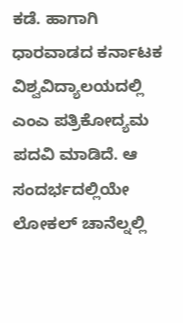ಕಡೆ. ಹಾಗಾಗಿ ಧಾರವಾಡದ ಕರ್ನಾಟಕ ವಿಶ್ವವಿದ್ಯಾಲಯದಲ್ಲಿ ಎಂಎ ಪತ್ರಿಕೋದ್ಯಮ ಪದವಿ ಮಾಡಿದೆ. ಆ ಸಂದರ್ಭದಲ್ಲಿಯೇ ಲೋಕಲ್ ಚಾನೆಲ್ನಲ್ಲಿ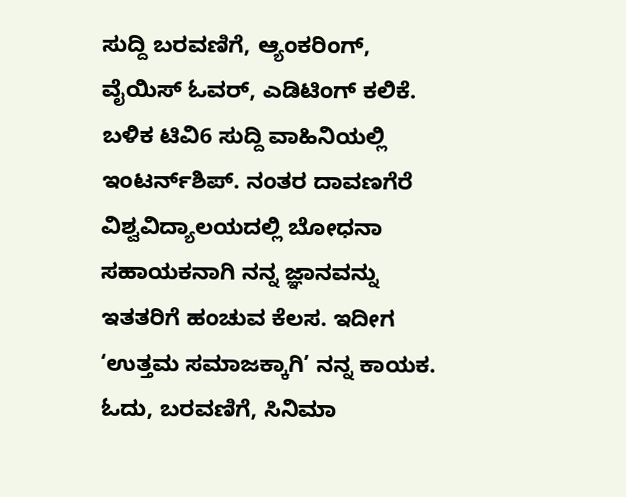ಸುದ್ದಿ ಬರವಣಿಗೆ, ಆ್ಯಂಕರಿಂಗ್, ವೈಯಿಸ್ ಓವರ್, ಎಡಿಟಿಂಗ್ ಕಲಿಕೆ. ಬಳಿಕ ಟಿವಿ6 ಸುದ್ದಿ ವಾಹಿನಿಯಲ್ಲಿ ಇಂಟರ್ನ್‌ಶಿಪ್. ನಂತರ ದಾವಣಗೆರೆ ವಿಶ್ವವಿದ್ಯಾಲಯದಲ್ಲಿ ಬೋಧನಾ ಸಹಾಯಕನಾಗಿ ನನ್ನ ಜ್ಞಾನವನ್ನು ಇತತರಿಗೆ ಹಂಚುವ ಕೆಲಸ. ಇದೀಗ ‘ಉತ್ತಮ ಸಮಾಜಕ್ಕಾಗಿ’ ನನ್ನ ಕಾಯಕ. ಓದು, ಬರವಣಿಗೆ, ಸಿನಿಮಾ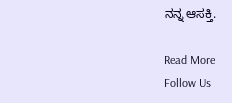ನನ್ನ ಆಸಕ್ತಿ.

Read More
Follow Us